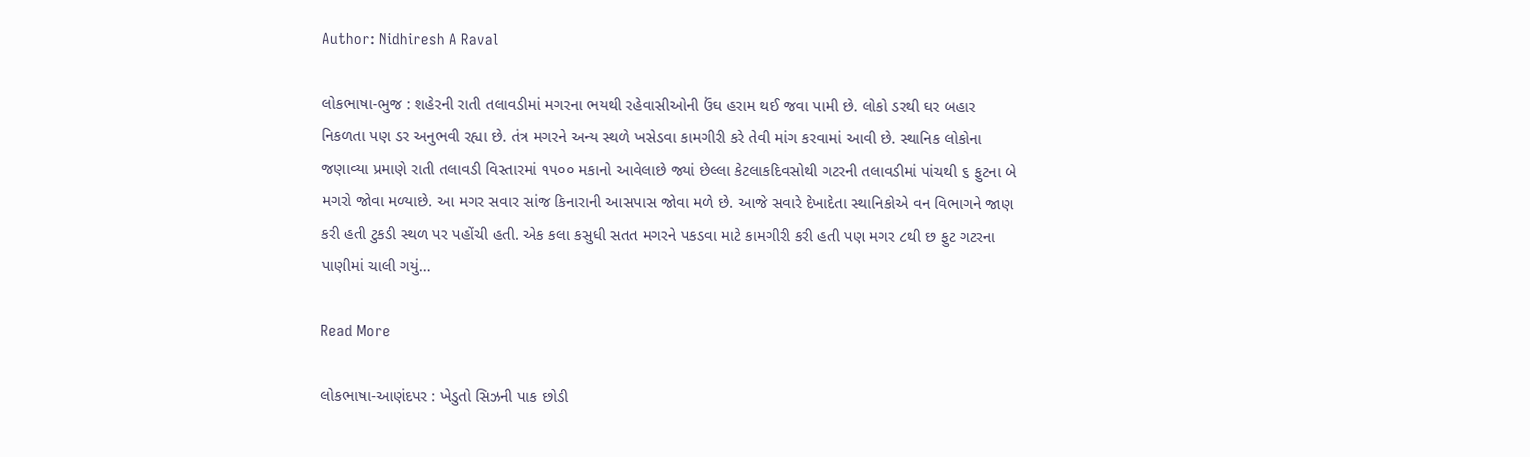Author: Nidhiresh A Raval

લોકભાષા-ભુજ : શહેરની રાતી તલાવડીમાં મગરના ભયથી રહેવાસીઓની ઉંઘ હરામ થઈ જવા પામી છે. લોકો ડરથી ઘર બહાર નિકળતા પણ ડર અનુભવી રહ્યા છે. તંત્ર મગરને અન્ય સ્થળે ખસેડવા કામગીરી કરે તેવી માંગ કરવામાં આવી છે. સ્થાનિક લોકોના જણાવ્યા પ્રમાણે રાતી તલાવડી વિસ્તારમાં ૧૫૦૦ મકાનો આવેલાછે જ્યાં છેલ્લા કેટલાકદિવસોથી ગટરની તલાવડીમાં પાંચથી ૬ ફુટના બે મગરો જોવા મળ્યાછે. આ મગર સવાર સાંજ કિનારાની આસપાસ જોવા મળે છે. આજે સવારે દેખાદેતા સ્થાનિકોએ વન વિભાગને જાણ કરી હતી ટુકડી સ્થળ પર પહોંચી હતી. એક કલા કસુધી સતત મગરને પકડવા માટે કામગીરી કરી હતી પણ મગર ૮થી છ ફુટ ગટરના પાણીમાં ચાલી ગયું…

Read More

લોકભાષા-આણંદપર : ખેડુતો સિઝની પાક છોડી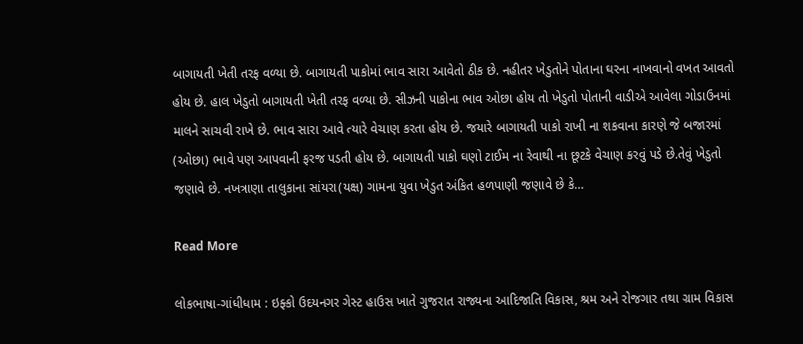બાગાયતી ખેતી તરફ વળ્યા છે. બાગાયતી પાકોમાં ભાવ સારા આવેતો ઠીક છે. નહીતર ખેડુતોને પોતાના ઘરના નાખવાનો વખત આવતો હોય છે. હાલ ખેડુતો બાગાયતી ખેતી તરફ વળ્યા છે. સીઝની પાકોના ભાવ ઓછા હોય તો ખેડુતો પોતાની વાડીએ આવેલા ગોડાઉનમાં માલને સાચવી રાખે છે. ભાવ સારા આવે ત્યારે વેચાણ કરતા હોય છે. જયારે બાગાયતી પાકો રાખી ના શકવાના કારણે જે બજારમાં (ઓછા) ભાવે પણ આપવાની ફરજ પડતી હોય છે. બાગાયતી પાકો ઘણો ટાઈમ ના રેવાથી ના છૂટકે વેચાણ કરવું પડે છે.તેવું ખેડુતો જણાવે છે. નખત્રાણા તાલુકાના સાંયરા(યક્ષ) ગામના યુવા ખેડુત અંકિત હળપાણી જણાવે છે કે…

Read More

લોકભાષા-ગાંધીધામ : ઇફ્કો ઉદયનગર ગેસ્ટ હાઉસ ખાતે ગુજરાત રાજ્યના આદિજાતિ વિકાસ, શ્રમ અને રોજગાર તથા ગ્રામ વિકાસ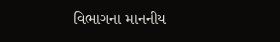વિભાગના માનનીય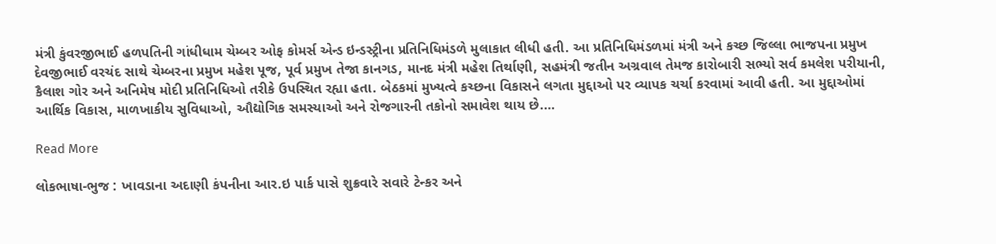મંત્રી કુંવરજીભાઈ હળપતિની ગાંધીધામ ચેમ્બર ઓફ કોમર્સ એન્ડ ઇન્ડસ્ટ્રીના પ્રતિનિધિમંડળે મુલાકાત લીધી હતી. આ પ્રતિનિધિમંડળમાં મંત્રી અને કચ્છ જિલ્લા ભાજપના પ્રમુખ દેવજીભાઈ વરચંદ સાથે ચેમ્બરના પ્રમુખ મહેશ પૂજ, પૂર્વ પ્રમુખ તેજા કાનગડ, માનદ મંત્રી મહેશ તિર્થાણી, સહમંત્રી જતીન અગ્રવાલ તેમજ કારોબારી સભ્યો સર્વ કમલેશ પરીયાની, કૈલાશ ગોર અને અનિમેષ મોદી પ્રતિનિધિઓ તરીકે ઉપસ્થિત રહ્યા હતા. બેઠકમાં મુખ્યત્વે કચ્છના વિકાસને લગતા મુદ્દાઓ પર વ્યાપક ચર્ચા કરવામાં આવી હતી. આ મુદ્દાઓમાં આર્થિક વિકાસ, માળખાકીય સુવિધાઓ, ઔદ્યોગિક સમસ્યાઓ અને રોજગારની તકોનો સમાવેશ થાય છે.…

Read More

લોકભાષા-ભુજ : ખાવડાના અદાણી કંપનીના આર.ઇ પાર્ક પાસે શુક્રવારે સવારે ટેન્કર અને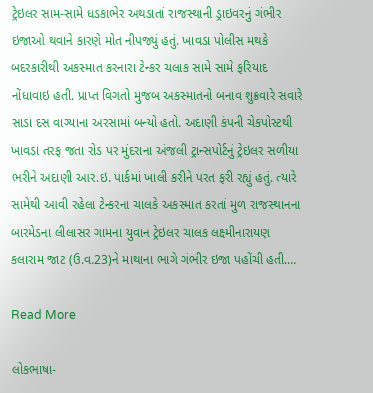ટ્રેઇલર સામ-સામે ધડકાભેર અથડાતાં રાજસ્થાની ડ્રાઇવરનું ગંભીર ઇજાઓ થવાને કારણે મોત નીપજ્યું હતું. ખાવડા પોલીસ મથકે બદરકારીથી અકસ્માત કરનારા ટેન્કર ચલાક સામે સામે ફરિયાદ નોંધાવાઇ હતી. પ્રાપ્ત વિગતો મુજબ અકસ્માતનો બનાવ શુક્રવારે સવારે સાડા દસ વાગ્યાના અરસામાં બન્યો હતો. અદાણી કંપની ચેકપોસ્ટથી ખાવડા તરફ જતા રોડ પર મુંદરાના અંજલી ટ્રાન્સપોર્ટનું ટ્રેઇલર સળીયા ભરીને અદાણી આર.ઇ. પાર્કમાં ખાલી કરીને પરત ફરી રહ્યું હતું. ત્યારે સામેથી આવી રહેલા ટેન્કરના ચાલકે અકસ્માત કરતાં મુળ રાજસ્થાનના બારમેડના લીલાસર ગામના યુવાન ટ્રેઇલર ચાલક લક્ષ્મીનારાયણ કલારામ જાટ (ઉ.વ.23)ને માથાના ભાગે ગંભીર ઇજા પહોંચી હતી.…

Read More

લોકભાષા-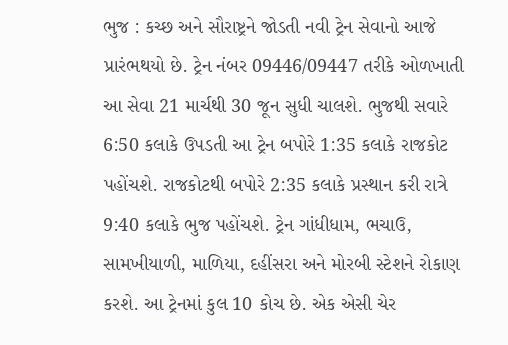ભુજ : કચ્છ અને સૌરાષ્ટ્રને જોડતી નવી ટ્રેન સેવાનો આજે પ્રારંભથયો છે. ટ્રેન નંબર 09446/09447 તરીકે ઓળખાતી આ સેવા 21 માર્ચથી 30 જૂન સુધી ચાલશે. ભુજથી સવારે 6:50 કલાકે ઉપડતી આ ટ્રેન બપોરે 1:35 કલાકે રાજકોટ પહોંચશે. રાજકોટથી બપોરે 2:35 કલાકે પ્રસ્થાન કરી રાત્રે 9:40 કલાકે ભુજ પહોંચશે. ટ્રેન ગાંધીધામ, ભચાઉ, સામખીયાળી, માળિયા, દહીંસરા અને મોરબી સ્ટેશને રોકાણ કરશે. આ ટ્રેનમાં કુલ 10 કોચ છે. એક એસી ચેર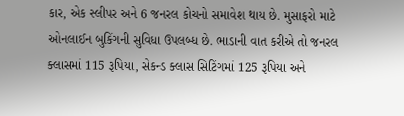કાર, એક સ્લીપર અને 6 જનરલ કોચનો સમાવેશ થાય છે. મુસાફરો માટે ઓનલાઈન બુકિંગની સુવિધા ઉપલબ્ધ છે. ભાડાની વાત કરીએ તો જનરલ ક્લાસમાં 115 રૂપિયા, સેકન્ડ ક્લાસ સિટિંગમાં 125 રૂપિયા અને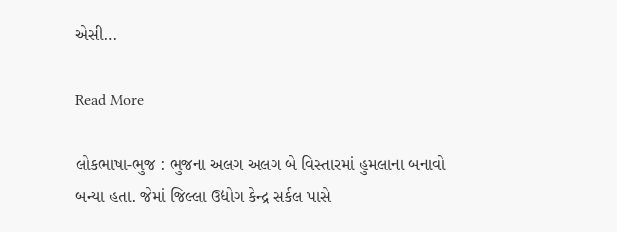એસી…

Read More

લોકભાષા-ભુજ : ભુજના અલગ અલગ બે વિસ્તારમાં હુમલાના બનાવો બન્યા હતા. જેમાં જિલ્લા ઉદ્યોગ કેન્દ્ર સર્કલ પાસે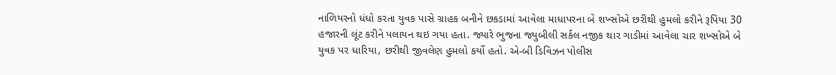નાળિયરનો ધંધો કરતા યુવક પાસે ગ્રાહક બનીને છકડામાં આવેલા માધાપરના બે શખ્સોએ છરીથી હુમલો કરીને રૂપિયા 30 હજારની લૂંટ કરીને પલાયન થઇ ગયા હતા. જ્યારે ભુજના જ્યુબીલી સર્કલ નજીક થાર ગાડીમાં આવેલા ચાર શખ્સોએ બે યુવક પર ધારિયા, છરીથી જીવલેણ હુમલો કર્યો હતો. એ-બી ડિવિઝન પોલીસ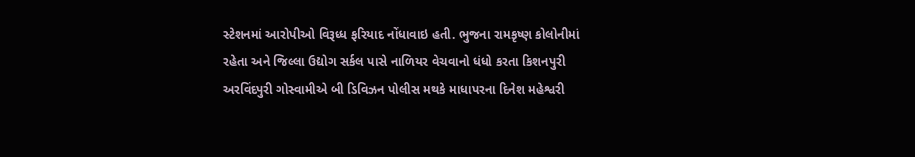સ્ટેશનમાં આરોપીઓ વિરૂધ્ધ ફરિયાદ નોંધાવાઇ હતી. ભુજના રામકૃષ્ણ કોલોનીમાં રહેતા અને જિલ્લા ઉદ્યોગ સર્કલ પાસે નાળિયર વેચવાનો ધંધો કરતા કિશનપુરી અરવિંદપુરી ગોસ્વામીએ બી ડિવિઝન પોલીસ મથકે માધાપરના દિનેશ મહેશ્વરી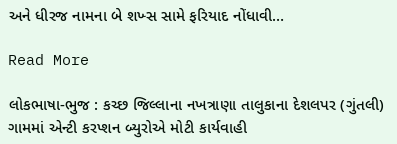અને ધીરજ નામના બે શખ્સ સામે ફરિયાદ નોંધાવી…

Read More

લોકભાષા-ભુજ : કચ્છ જિલ્લાના નખત્રાણા તાલુકાના દેશલપર (ગુંતલી) ગામમાં એન્ટી કરપ્શન બ્યુરોએ મોટી કાર્યવાહી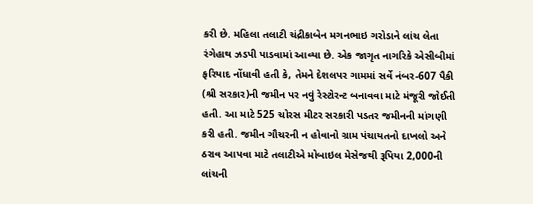કરી છે. મહિલા તલાટી ચંદ્રીકાબેન મગનભાઇ ગરોડાને લાંચ લેતા રંગેહાથ ઝડપી પાડવામાં આવ્યા છે. એક જાગૃત નાગરિકે એસીબીમાં ફરિયાદ નોંધાવી હતી કે, તેમને દેશલપર ગામમાં સર્વે નંબર-607 પૈકી (શ્રી સરકાર)ની જમીન પર નવું રેસ્ટોરન્ટ બનાવવા માટે મંજૂરી જોઈતી હતી. આ માટે 525 ચોરસ મીટર સરકારી પડતર જમીનની માંગણી કરી હતી. જમીન ગૌચરની ન હોવાનો ગ્રામ પંચાયતનો દાખલો અને ઠરાવ આપવા માટે તલાટીએ મોબાઇલ મેસેજથી રૂપિયા 2,000ની લાંચની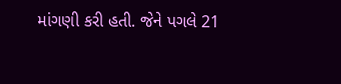માંગણી કરી હતી. જેને પગલે 21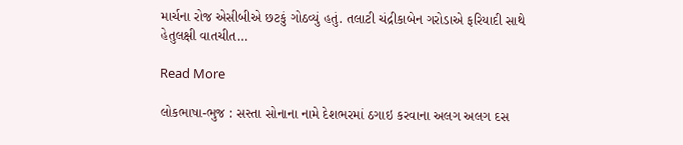માર્ચના રોજ એસીબીએ છટકું ગોઠવ્યું હતું. તલાટી ચંદ્રીકાબેન ગરોડાએ ફરિયાદી સાથે હેતુલક્ષી વાતચીત…

Read More

લોકભાષા-ભુજ : સસ્તા સોનાના નામે દેશભરમાં ઠગાઇ કરવાના અલગ અલગ દસ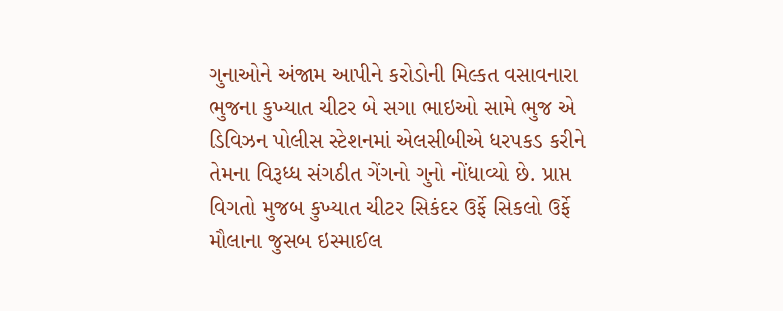ગુનાઓને અંજામ આપીને કરોડોની મિલ્કત વસાવનારા ભુજના કુખ્યાત ચીટર બે સગા ભાઇઓ સામે ભુજ એ ડિવિઝન પોલીસ સ્ટેશનમાં એલસીબીએ ધરપકડ કરીને તેમના વિરૂધ્ધ સંગઠીત ગેંગનો ગુનો નોંધાવ્યો છે. પ્રાપ્ત વિગતો મુજબ કુખ્યાત ચીટર સિકંદર ઉર્ફે સિકલો ઉર્ફે મૌલાના જુસબ ઇસ્માઈલ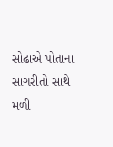સોઢાએ પોતાના સાગરીતો સાથે મળી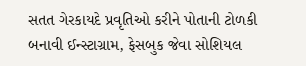સતત ગેરકાયદે પ્રવૃતિઓ કરીને પોતાની ટોળકી બનાવી ઈન્સ્ટાગ્રામ, ફેસબુક જેવા સોશિયલ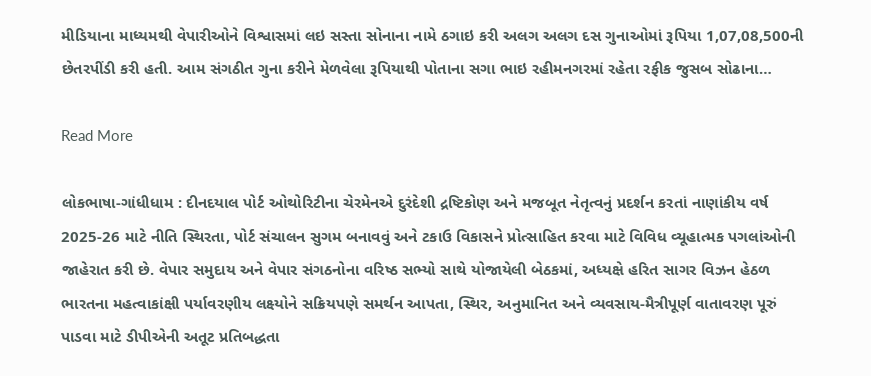મીડિયાના માધ્યમથી વેપારીઓને વિશ્વાસમાં લઇ સસ્તા સોનાના નામે ઠગાઇ કરી અલગ અલગ દસ ગુનાઓમાં રૂપિયા 1,07,08,500ની છેતરપીંડી કરી હતી. આમ સંગઠીત ગુના કરીને મેળવેલા રૂપિયાથી પોતાના સગા ભાઇ રહીમનગરમાં રહેતા રફીક જુસબ સોઢાના…

Read More

લોકભાષા-ગાંધીધામ : દીનદયાલ પોર્ટ ઓથોરિટીના ચેરમેનએ દુરંદેશી દ્રષ્ટિકોણ અને મજબૂત નેતૃત્વનું પ્રદર્શન કરતાં નાણાંકીય વર્ષ 2025-26 માટે નીતિ સ્થિરતા, પોર્ટ સંચાલન સુગમ બનાવવું અને ટકાઉ વિકાસને પ્રોત્સાહિત કરવા માટે વિવિધ વ્યૂહાત્મક પગલાંઓની જાહેરાત કરી છે. વેપાર સમુદાય અને વેપાર સંગઠનોના વરિષ્ઠ સભ્યો સાથે યોજાયેલી બેઠકમાં, અધ્યક્ષે હરિત સાગર વિઝન હેઠળ ભારતના મહત્વાકાંક્ષી પર્યાવરણીય લક્ષ્યોને સક્રિયપણે સમર્થન આપતા, સ્થિર, અનુમાનિત અને વ્યવસાય-મૈત્રીપૂર્ણ વાતાવરણ પૂરું પાડવા માટે ડીપીએની અતૂટ પ્રતિબદ્ધતા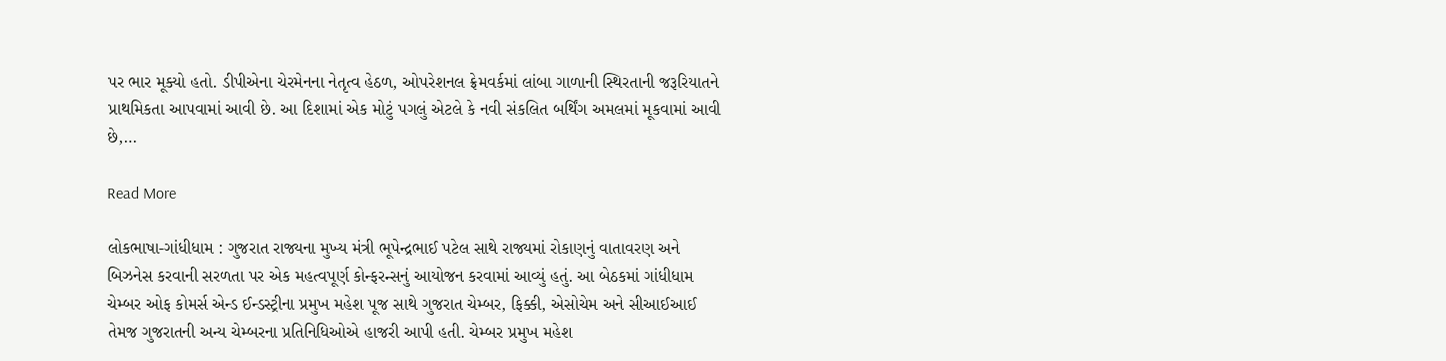પર ભાર મૂક્યો હતો. ડીપીએના ચેરમેનના નેતૃત્વ હેઠળ, ઓપરેશનલ ફ્રેમવર્કમાં લાંબા ગાળાની સ્થિરતાની જરૂરિયાતને પ્રાથમિકતા આપવામાં આવી છે. આ દિશામાં એક મોટું પગલું એટલે કે નવી સંકલિત બર્થિંગ અમલમાં મૂકવામાં આવી છે,…

Read More

લોકભાષા-ગાંધીધામ : ગુજરાત રાજ્યના મુખ્ય મંત્રી ભૂપેન્દ્રભાઈ પટેલ સાથે રાજ્યમાં રોકાણનું વાતાવરણ અને બિઝનેસ કરવાની સરળતા પર એક મહત્વપૂર્ણ કોન્ફરન્સનું આયોજન કરવામાં આવ્યું હતું. આ બેઠકમાં ગાંધીધામ ચેમ્બર ઓફ કોમર્સ એન્ડ ઈન્ડસ્ટ્રીના પ્રમુખ મહેશ પૂજ સાથે ગુજરાત ચેમ્બર, ફિક્કી, એસોચેમ અને સીઆઈઆઈ તેમજ ગુજરાતની અન્ય ચેમ્બરના પ્રતિનિધિઓએ હાજરી આપી હતી. ચેમ્બર પ્રમુખ મહેશ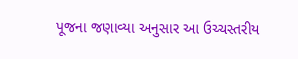પૂજના જણાવ્યા અનુસાર આ ઉચ્ચસ્તરીય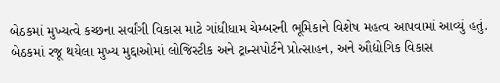બેઠકમાં મુખ્યત્વે કચ્છના સર્વાંગી વિકાસ માટે ગાંધીધામ ચેમ્બરની ભૂમિકાને વિશેષ મહત્વ આપવામાં આવ્યું હતું. બેઠકમાં રજૂ થયેલા મુખ્ય મુદ્દાઓમાં લોજિસ્ટીક અને ટ્રાન્સપોર્ટને પ્રોત્સાહન, અને ઔદ્યોગિક વિકાસ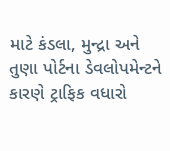માટે કંડલા, મુન્દ્રા અને તુણા પોર્ટના ડેવલોપમેન્ટને કારણે ટ્રાફિક વધારો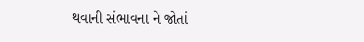થવાની સંભાવના ને જોતાં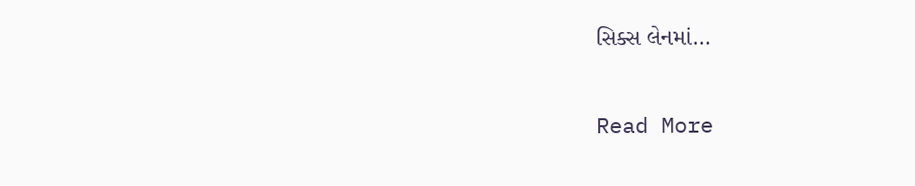સિક્સ લેનમાં…

Read More